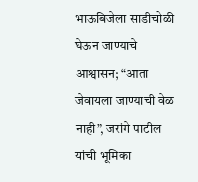भाऊबिजेला साडीचोळी घेऊन जाण्याचे आश्वासन; “आता जेवायला जाण्याची वेळ नाही”, जरांगे पाटील यांची भूमिका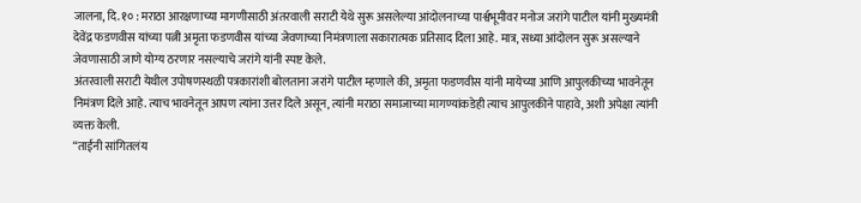जालना, दि. १० : मराठा आरक्षणाच्या मागणीसाठी अंतरवाली सराटी येथे सुरू असलेल्या आंदोलनाच्या पार्श्वभूमीवर मनोज जरांगे पाटील यांनी मुख्यमंत्री देवेंद्र फडणवीस यांच्या पत्नी अमृता फडणवीस यांच्या जेवणाच्या निमंत्रणाला सकारात्मक प्रतिसाद दिला आहे. मात्र, सध्या आंदोलन सुरू असल्याने जेवणासाठी जाणे योग्य ठरणार नसल्याचे जरांगे यांनी स्पष्ट केले.
अंतरवाली सराटी येथील उपोषणस्थळी पत्रकारांशी बोलताना जरांगे पाटील म्हणाले की, अमृता फडणवीस यांनी मायेच्या आणि आपुलकीच्या भावनेतून निमंत्रण दिले आहे. त्याच भावनेतून आपण त्यांना उत्तर दिले असून, त्यांनी मराठा समाजाच्या मागण्यांकडेही त्याच आपुलकीने पाहावे, अशी अपेक्षा त्यांनी व्यक्त केली.
“ताईंनी सांगितलंय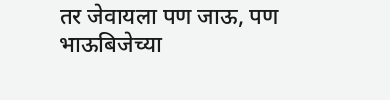तर जेवायला पण जाऊ, पण भाऊबिजेच्या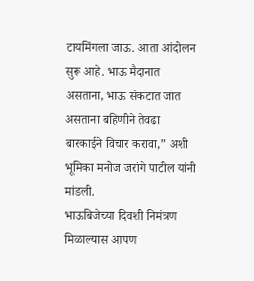टायमिंगला जाऊ. आता आंदोलन सुरू आहे. भाऊ मैदानात असताना, भाऊ संकटात जात असताना बहिणीने तेवढा बारकाईने विचार करावा,” अशी भूमिका मनोज जरांगे पाटील यांनी मांडली.
भाऊबिजेच्या दिवशी निमंत्रण मिळाल्यास आपण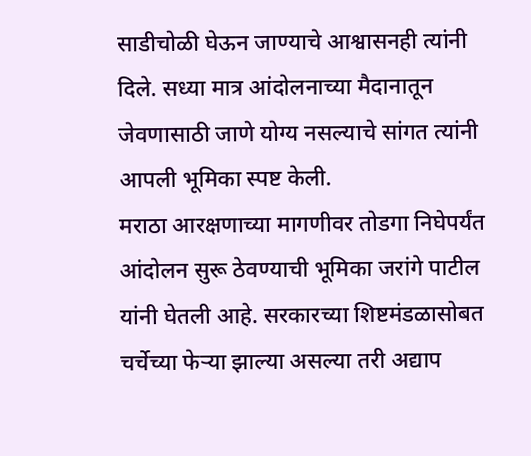साडीचोळी घेऊन जाण्याचे आश्वासनही त्यांनी दिले. सध्या मात्र आंदोलनाच्या मैदानातून जेवणासाठी जाणे योग्य नसल्याचे सांगत त्यांनी आपली भूमिका स्पष्ट केली.
मराठा आरक्षणाच्या मागणीवर तोडगा निघेपर्यंत आंदोलन सुरू ठेवण्याची भूमिका जरांगे पाटील यांनी घेतली आहे. सरकारच्या शिष्टमंडळासोबत चर्चेच्या फेऱ्या झाल्या असल्या तरी अद्याप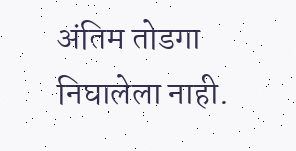अंतिम तोडगा निघालेला नाही.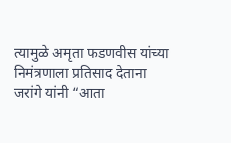त्यामुळे अमृता फडणवीस यांच्या निमंत्रणाला प्रतिसाद देताना जरांगे यांनी “आता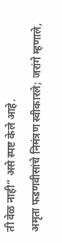ती वेळ नाही” असे स्पष्ट केले आहे.
अमृता फडणवीसांचे निमंत्रण स्वीकारले; जरांगे म्हणाले,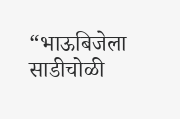“भाऊबिजेला साडीचोळी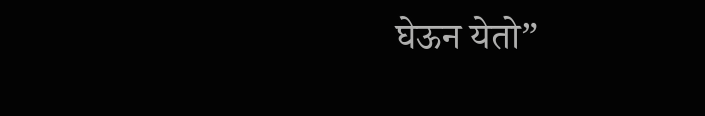घेऊन येतो”